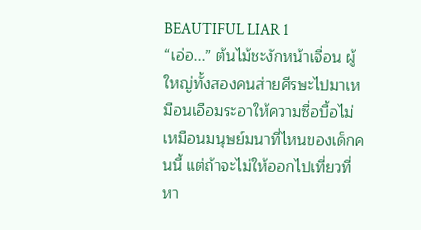BEAUTIFUL LIAR 1
“เอ่อ...” ต้นไม้ชะงักหน้าเจื่อน ผู้ใหญ่ทั้งสองคนส่ายศีรษะไปมาเหมือนเอือมระอาให้ความซื่อบื้อไม่เหมือนมนุษย์มนาที่ไหนของเด็กคนนี้ แต่ถ้าจะไม่ให้ออกไปเที่ยวที่หา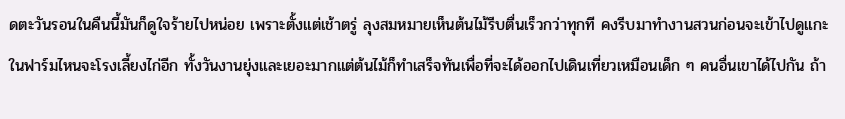ดตะวันรอนในคืนนี้มันก็ดูใจร้ายไปหน่อย เพราะตั้งแต่เช้าตรู่ ลุงสมหมายเห็นต้นไม้รีบตื่นเร็วกว่าทุกที คงรีบมาทำงานสวนก่อนจะเข้าไปดูแกะในฟาร์มไหนจะโรงเลี้ยงไก่อีก ทั้งวันงานยุ่งและเยอะมากแต่ต้นไม้ก็ทำเสร็จทันเพื่อที่จะได้ออกไปเดินเที่ยวเหมือนเด็ก ๆ คนอื่นเขาได้ไปกัน ถ้า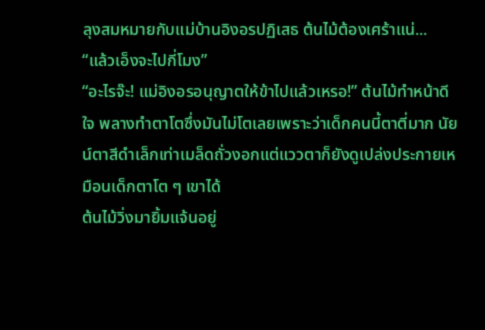ลุงสมหมายกับแม่บ้านอิงอรปฏิเสธ ต้นไม้ต้องเศร้าแน่...
“แล้วเอ็งจะไปกี่โมง”
“อะไรจ๊ะ! แม่อิงอรอนุญาตให้ข้าไปแล้วเหรอ!” ต้นไม้ทำหน้าดีใจ พลางทำตาโตซึ่งมันไม่โตเลยเพราะว่าเด็กคนนี้ตาตี่มาก นัยน์ตาสีดำเล็กเท่าเมล็ดถั่วงอกแต่แววตาก็ยังดูเปล่งประกายเหมือนเด็กตาโต ๆ เขาได้
ต้นไม้วิ่งมายิ้มแจ้นอยู่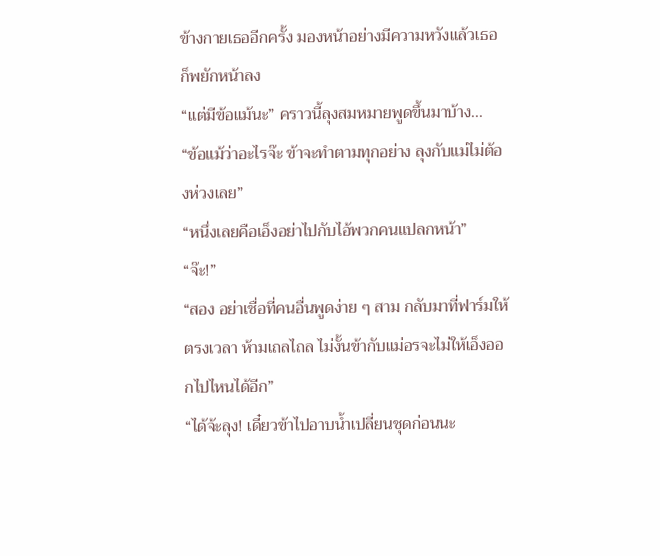ข้างกายเธออีกครั้ง มองหน้าอย่างมีความหวังแล้วเธอก็พยักหน้าลง
“แต่มีข้อแม้นะ” คราวนี้ลุงสมหมายพูดขึ้นมาบ้าง...
“ข้อแม้ว่าอะไรจ๊ะ ข้าจะทำตามทุกอย่าง ลุงกับแม่ไม่ต้องห่วงเลย”
“หนึ่งเลยคือเอ็งอย่าไปกับไอ้พวกคนแปลกหน้า”
“จ๊ะ!”
“สอง อย่าเชื่อที่คนอื่นพูดง่าย ๆ สาม กลับมาที่ฟาร์มให้ตรงเวลา ห้ามเถลไถล ไม่งั้นข้ากับแม่อรจะไม่ให้เอ็งออกไปไหนได้อีก”
“ได้จ้ะลุง! เดี๋ยวข้าไปอาบน้ำเปลี่ยนชุดก่อนนะ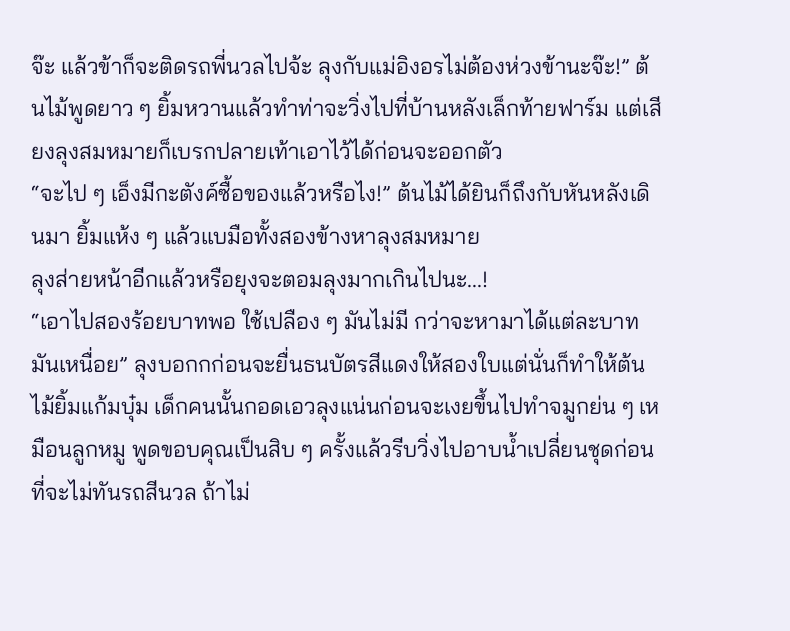จ๊ะ แล้วข้าก็จะติดรถพี่นวลไปจ้ะ ลุงกับแม่อิงอรไม่ต้องห่วงข้านะจ๊ะ!” ต้นไม้พูดยาว ๆ ยิ้มหวานแล้วทำท่าจะวิ่งไปที่บ้านหลังเล็กท้ายฟาร์ม แต่เสียงลุงสมหมายก็เบรกปลายเท้าเอาไว้ได้ก่อนจะออกตัว
“จะไป ๆ เอ็งมีกะตังค์ซื้อของแล้วหรือไง!” ต้นไม้ได้ยินก็ถึงกับหันหลังเดินมา ยิ้มแห้ง ๆ แล้วแบมือทั้งสองข้างหาลุงสมหมาย
ลุงส่ายหน้าอีกแล้วหรือยุงจะตอมลุงมากเกินไปนะ...!
“เอาไปสองร้อยบาทพอ ใช้เปลือง ๆ มันไม่มี กว่าจะหามาได้แต่ละบาทมันเหนื่อย” ลุงบอกกก่อนจะยื่นธนบัตรสีแดงให้สองใบแต่นั่นก็ทำให้ต้นไม้ยิ้มแก้มบุ๋ม เด็กคนนั้นกอดเอวลุงแน่นก่อนจะเงยขึ้นไปทำจมูกย่น ๆ เหมือนลูกหมู พูดขอบคุณเป็นสิบ ๆ ครั้งแล้วรีบวิ่งไปอาบน้ำเปลี่ยนชุดก่อนที่จะไม่ทันรถสีนวล ถ้าไม่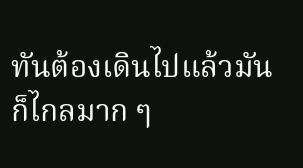ทันต้องเดินไปแล้วมันก็ไกลมาก ๆ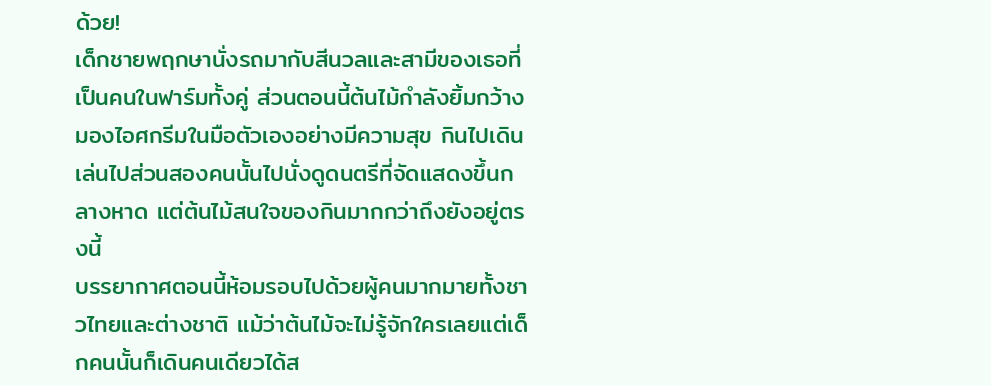ด้วย!
เด็กชายพฤกษานั่งรถมากับสีนวลและสามีของเธอที่เป็นคนในฟาร์มทั้งคู่ ส่วนตอนนี้ต้นไม้กำลังยิ้มกว้างมองไอศกรีมในมือตัวเองอย่างมีความสุข กินไปเดินเล่นไปส่วนสองคนนั้นไปนั่งดูดนตรีที่จัดแสดงขึ้นกลางหาด แต่ต้นไม้สนใจของกินมากกว่าถึงยังอยู่ตรงนี้
บรรยากาศตอนนี้ห้อมรอบไปด้วยผู้คนมากมายทั้งชาวไทยและต่างชาติ แม้ว่าต้นไม้จะไม่รู้จักใครเลยแต่เด็กคนนั้นก็เดินคนเดียวได้ส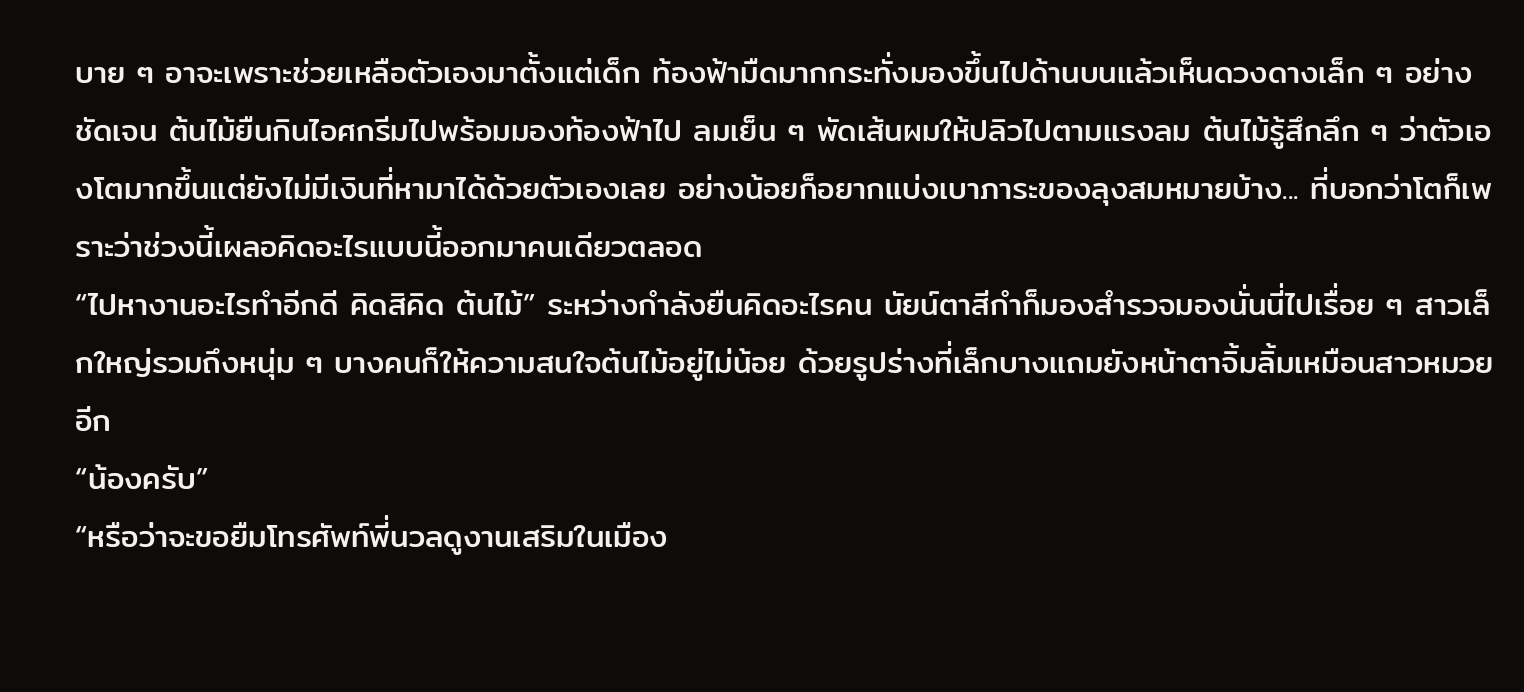บาย ๆ อาจะเพราะช่วยเหลือตัวเองมาตั้งแต่เด็ก ท้องฟ้ามืดมากกระทั่งมองขึ้นไปด้านบนแล้วเห็นดวงดางเล็ก ๆ อย่างชัดเจน ต้นไม้ยืนกินไอศกรีมไปพร้อมมองท้องฟ้าไป ลมเย็น ๆ พัดเส้นผมให้ปลิวไปตามแรงลม ต้นไม้รู้สึกลึก ๆ ว่าตัวเองโตมากขึ้นแต่ยังไม่มีเงินที่หามาได้ด้วยตัวเองเลย อย่างน้อยก็อยากแบ่งเบาภาระของลุงสมหมายบ้าง... ที่บอกว่าโตก็เพราะว่าช่วงนี้เผลอคิดอะไรแบบนี้ออกมาคนเดียวตลอด
“ไปหางานอะไรทำอีกดี คิดสิคิด ต้นไม้” ระหว่างกำลังยืนคิดอะไรคน นัยน์ตาสีกำก็มองสำรวจมองนั่นนี่ไปเรื่อย ๆ สาวเล็กใหญ่รวมถึงหนุ่ม ๆ บางคนก็ให้ความสนใจต้นไม้อยู่ไม่น้อย ด้วยรูปร่างที่เล็กบางแถมยังหน้าตาจิ้มลิ้มเหมือนสาวหมวยอีก
“น้องครับ”
“หรือว่าจะขอยืมโทรศัพท์พี่นวลดูงานเสริมในเมือง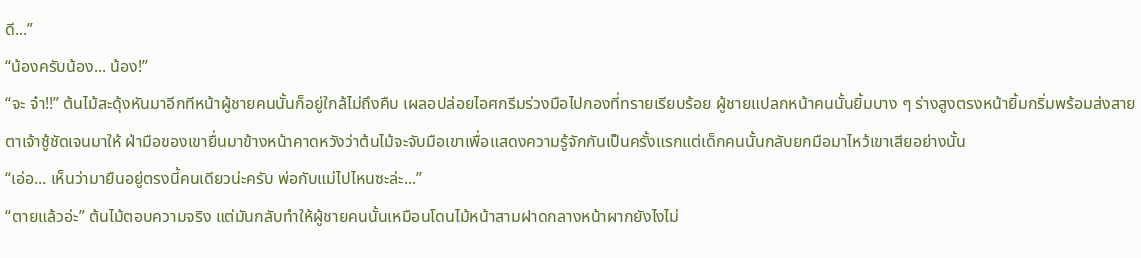ดี...”
“น้องครับน้อง... น้อง!”
“จะ จ๋า!!” ต้นไม้สะดุ้งหันมาอีกทีหน้าผู้ชายคนนั้นก็อยู่ใกล้ไม่ถึงคืบ เผลอปล่อยไอศกรีมร่วงมือไปกองที่ทรายเรียบร้อย ผู้ชายแปลกหน้าคนนั้นยิ้มบาง ๆ ร่างสูงตรงหน้ายิ้มกริ่มพร้อมส่งสายตาเจ้าชู้ชัดเจนมาให้ ฝ่ามือของเขายื่นมาข้างหน้าคาดหวังว่าต้นไม้จะจับมือเขาเพื่อแสดงความรู้จักกันเป็นครั้งแรกแต่เด็กคนนั้นกลับยกมือมาไหว้เขาเสียอย่างนั้น
“เอ่อ... เห็นว่ามายืนอยู่ตรงนี้คนเดียวน่ะครับ พ่อกับแม่ไปไหนซะล่ะ...”
“ตายแล้วอ่ะ” ต้นไม้ตอบความจริง แต่มันกลับทำให้ผู้ชายคนนั้นเหมือนโดนไม้หน้าสามฝาดกลางหน้าผากยังไงไม่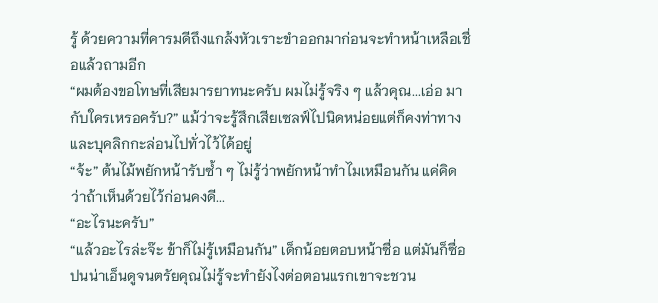รู้ ด้วยความที่คารมดีถึงแกล้งหัวเราะขำออกมาก่อนจะทำหน้าเหลือเชื่อแล้วถามอีก
“ผมต้องขอโทษที่เสียมารยาทนะครับ ผมไม่รู้จริง ๆ แล้วคุณ...เอ่อ มากับใครเหรอครับ?” แม้ว่าจะรู้สึกเสียเซลฟ์ไปนิดหน่อยแต่ก็คงท่าทางและบุคลิกกะล่อนไปทั่วไว้ได้อยู่
“จ้ะ” ต้นไม้พยักหน้ารับซ้ำ ๆ ไม่รู้ว่าพยักหน้าทำไมเหมือนกัน แค่คิดว่าถ้าเห็นด้วยไว้ก่อนคงดี...
“อะไรนะครับ”
“แล้วอะไรล่ะจ๊ะ ข้าก็ไม่รู้เหมือนกัน” เด็กน้อยตอบหน้าซื่อ แต่มันก็ซื่อปนน่าเอ็นดูจนตรัยคุณไม่รู้จะทำยังไงต่อตอนแรกเขาจะชวน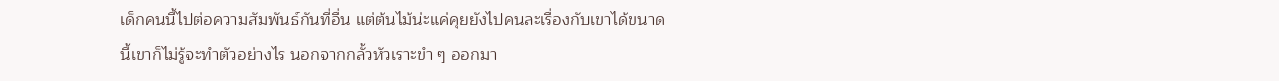เด็กคนนี้ไปต่อความสัมพันธ์กันที่อื่น แต่ต้นไม้น่ะแค่คุยยังไปคนละเรื่องกับเขาได้ขนาดนี้เขาก็ไม่รู้จะทำตัวอย่างไร นอกจากกลั้วหัวเราะขำ ๆ ออกมา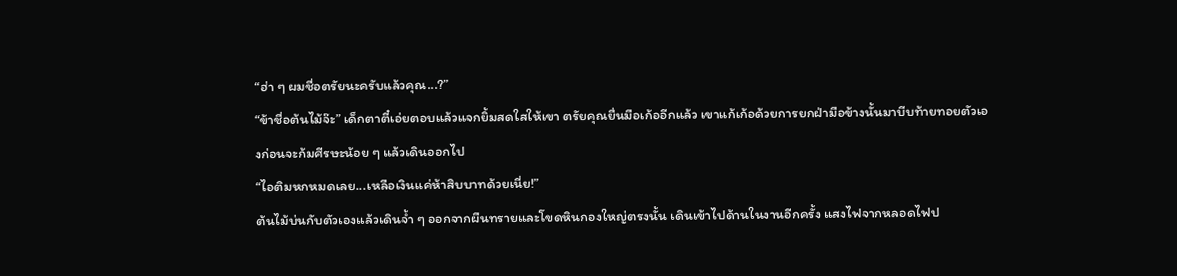“ฮ่า ๆ ผมชื่อตรัยนะครับแล้วคุณ...?”
“ข้าชื่อต้นไม้จ๊ะ” เด็กตาตี๋เอ่ยตอบแล้วแจกยิ้มสดใสให้เขา ตรัยคุณยื่นมือเก้ออีกแล้ว เขาแก้เก้อด้วยการยกฝ่ามือข้างนั้นมาบีบท้ายทอยตัวเองก่อนจะก้มศีรษะน้อย ๆ แล้วเดินออกไป
“ไอติมหกหมดเลย...เหลือเงินแค่ห้าสิบบาทด้วยเนี่ย!”
ต้นไม้บ่นกับตัวเองแล้วเดินจ้ำ ๆ ออกจากผืนทรายและโขดหินกองใหญ่ตรงนั้น เดินเข้าไปด้านในงานอีกครั้ง แสงไฟจากหลอดไฟป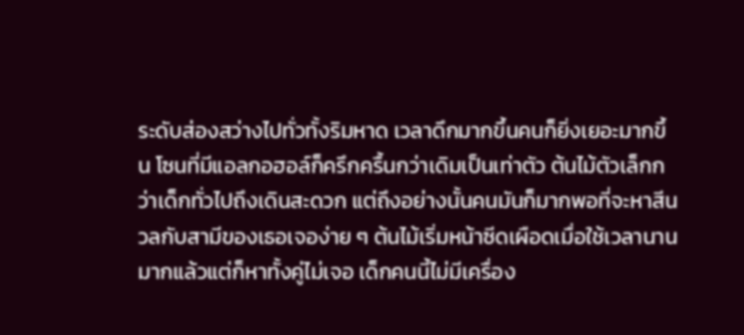ระดับส่องสว่างไปทั่วทั้งริมหาด เวลาดึกมากขึ้นคนก็ยิ่งเยอะมากขึ้น โซนที่มีแอลกอฮอล์ก็ครึกครื้นกว่าเดิมเป็นเท่าตัว ต้นไม้ตัวเล็กกว่าเด็กทั่วไปถึงเดินสะดวก แต่ถึงอย่างนั้นคนมันก็มากพอที่จะหาสีนวลกับสามีของเธอเจอง่าย ๆ ต้นไม้เริ่มหน้าซีดเผือดเมื่อใช้เวลานานมากแล้วแต่ก็หาทั้งคู่ไม่เจอ เด็กคนนี้ไม่มีเครื่อง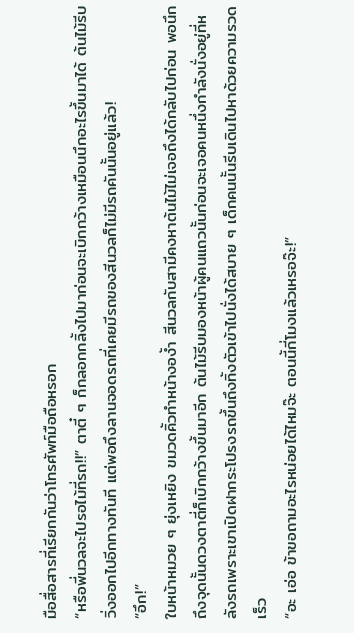มือสื่อสารที่เรียกกันว่าโทรศัพท์มือถือหรอก
“หรือพี่นวลจะไปรอไม้ที่รถ!!” ตาตี๋ ๆ ก็กลอกกลิ้งไปมาก่อนจะเบิกกว้างเหมือนนึกอะไรขึ้นมาได้ ต้นไม้รีบวิ่งออกไปอีกทางทันที แต่พอถึงลานจอดรถที่เคยมีรถของสีนวลก็ไม่มีรถคันนั้นอยู่แล้ว!
“อึก!”
ใบหน้าหมวย ๆ ยุ่งเหยิง ขมวดคิ้วทำหน้างอง้ำ สีนวลกับสามีคงหาต้นไม้ไม่เจอถึงได้กลับไปก่อน พอนึกถึงจุดนั้นดวงตาตี่ก็เบิกกว้างขึ้นมาอีก ต้นไม้รีบมองหน้าผู้คนแถวนั้นก่อนจะเจอคนหนึ่งกำลังนั่งอยู่ที่หลังรถเพราะเขาเปิดฝากระโปรงรถขึ้นถึงทิ้งตัวเข้าไปนั่งได้สบาย ๆ เด็กคนนั้นรีบเดินไปหาด้วยความรวดเร็ว
“อะ เอ่อ ข้าขอถามอะไรหน่อยได้ไหมจ๊ะ ตอนนี้กี่โมงแล้วเหรอจ๊ะ!”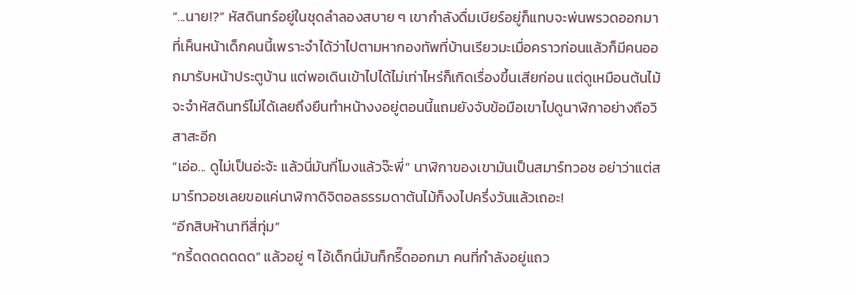“...นาย!?” หัสดินทร์อยู่ในชุดลำลองสบาย ๆ เขากำลังดื่มเบียร์อยู่ก็แทบจะพ่นพรวดออกมาที่เห็นหน้าเด็กคนนี้เพราะจำได้ว่าไปตามหากองทัพที่บ้านเรียวมะเมื่อคราวก่อนแล้วก็มีคนออกมารับหน้าประตูบ้าน แต่พอเดินเข้าไปได้ไม่เท่าไหร่ก็เกิดเรื่องขึ้นเสียก่อน แต่ดูเหมือนต้นไม้จะจำหัสดินทร์ไม่ได้เลยถึงยืนทำหน้างงอยู่ตอนนี้แถมยังจับข้อมือเขาไปดูนาฬิกาอย่างถือวิสาสะอีก
“เอ่อ... ดูไม่เป็นอ่ะจ้ะ แล้วนี่มันกี่โมงแล้วจ๊ะพี่” นาฬิกาของเขามันเป็นสมาร์ทวอช อย่าว่าแต่สมาร์ทวอชเลยขอแค่นาฬิกาดิจิตอลธรรมดาต้นไม้ก็งงไปครึ่งวันแล้วเถอะ!
“อีกสิบห้านาทีสี่ทุ่ม”
“กรี้ดดดดดดด” แล้วอยู่ ๆ ไอ้เด็กนี่มันก็กรี๊ดออกมา คนที่กำลังอยู่แถว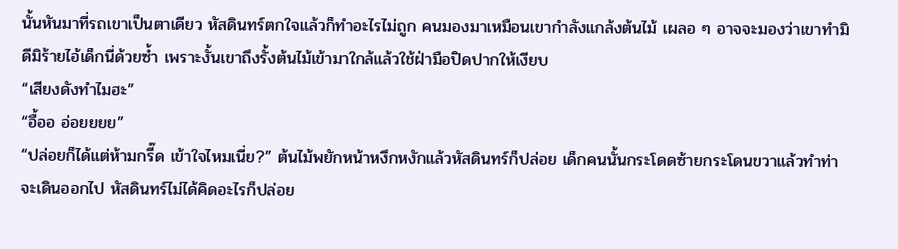นั้นหันมาที่รถเขาเป็นตาเดียว หัสดินทร์ตกใจแล้วก็ทำอะไรไม่ถูก คนมองมาเหมือนเขากำลังแกล้งต้นไม้ เผลอ ๆ อาจจะมองว่าเขาทำมิดีมิร้ายไอ้เด็กนี่ด้วยซ้ำ เพราะงั้นเขาถึงรั้งต้นไม้เข้ามาใกล้แล้วใช้ฝ่ามือปิดปากให้เงียบ
“เสียงดังทำไมฮะ”
“อื้ออ อ่อยยยย”
“ปล่อยก็ได้แต่ห้ามกรี๊ด เข้าใจไหมเนี่ย?” ต้นไม้พยักหน้าหงึกหงักแล้วหัสดินทร์ก็ปล่อย เด็กคนนั้นกระโดดซ้ายกระโดนขวาแล้วทำท่าจะเดินออกไป หัสดินทร์ไม่ได้คิดอะไรก็ปล่อย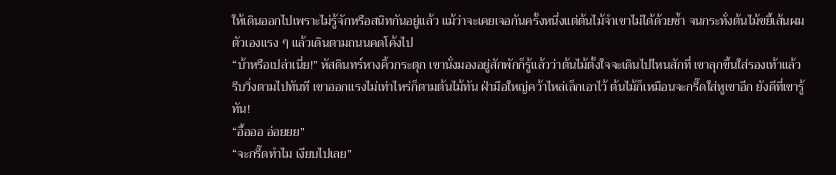ให้เดินออกไปเพราะไม่รู้จักหรือสนิทกันอยู่แล้ว แม้ว่าจะเคยเจอกันครั้งหนึ่งแต่ต้นไม้จำเขาไม่ได้ด้วยซ้ำ จนกระทั่งต้นไม้ขยี้เส้นผมตัวเองแรง ๆ แล้วเดินตามถนนคดโค้งไป
“บ้าหรือเปล่าเนี่ย!” หัสดินทร์หางคิ้วกระตุก เขานั่งมองอยู่สักพักก็รู้แล้วว่าต้นไม้ตั้งใจจะเดินไปไหนสักที่ เขาลุกขึ้นใส่รองเท้าแล้วรีบวิ่งตามไปทันที เขาออกแรงไม่เท่าไหร่ก็ตามต้นไม้ทัน ฝ่ามือใหญ่คว้าไหล่เล็กเอาไว้ ต้นไม้ก็เหมือนจะกรี๊ดใส่หูเขาอีก ยังดีที่เขารู้ทัน!
“อื้อออ อ่อยยย”
“จะกรี๊ดทำไม เงียบไปเลย”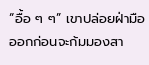“อื้อ ๆ ๆ” เขาปล่อยฝ่ามือออกก่อนจะก้มมองสา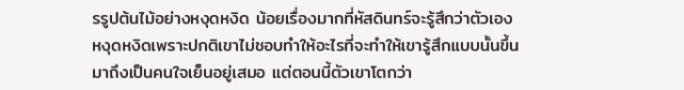รรูปต้นไม้อย่างหงุดหงิด น้อยเรื่องมากที่หัสดินทร์จะรู้สึกว่าตัวเองหงุดหงิดเพราะปกติเขาไม่ชอบทำให้อะไรที่จะทำให้เขารู้สึกแบบนั้นขึ้นมาถึงเป็นคนใจเย็นอยู่เสมอ แต่ตอนนี้ตัวเขาโตกว่า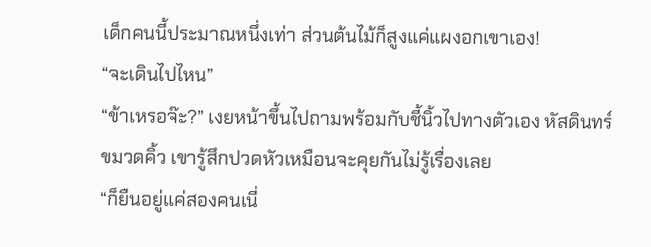เด็กคนนี้ประมาณหนึ่งเท่า ส่วนต้นไม้ก็สูงแค่แผงอกเขาเอง!
“จะเดินไปไหน”
“ข้าเหรอจ๊ะ?” เงยหน้าขึ้นไปถามพร้อมกับชี้นิ้วไปทางตัวเอง หัสดินทร์ขมวดคิ้ว เขารู้สึกปวดหัวเหมือนจะคุยกันไม่รู้เรื่องเลย
“ก็ยืนอยู่แค่สองคนเนี่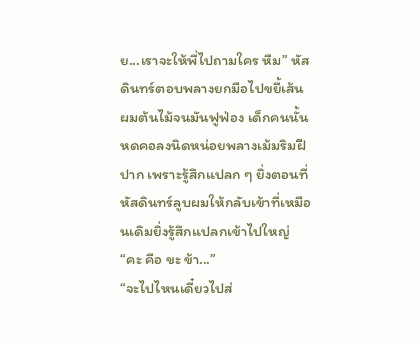ย...เราจะให้พี่ไปถามใคร หืม” หัสดินทร์ตอบพลางยกมือไปขยี้เส้นผมต้นไม้จนมันฟูฟ่อง เด็กคนนั้นหดคอลงนิดหน่อยพลางเม้มริมฝีปาก เพราะรู้สึกแปลก ๆ ยิ่งตอนที่หัสดินทร์ลูบผมให้กลับเข้าที่เหมือนเดิมยิ่งรู้สึกแปลกเข้าไปใหญ่
“คะ คือ ขะ ข้า...”
“จะไปไหนเดี๋ยวไปส่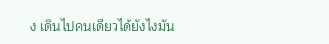ง เดินไปคนเดียวได้ยังไงมัน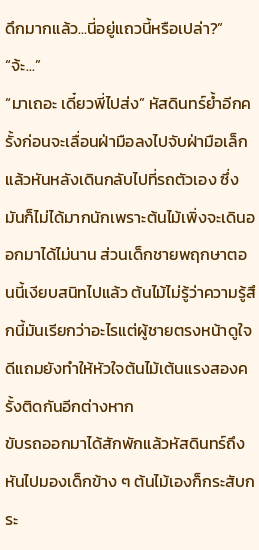ดึกมากแล้ว...นี่อยู่แถวนี้หรือเปล่า?”
“จ้ะ...”
“มาเถอะ เดี๋ยวพี่ไปส่ง” หัสดินทร์ย้ำอีกครั้งก่อนจะเลื่อนฝ่ามือลงไปจับฝ่ามือเล็กแล้วหันหลังเดินกลับไปที่รถตัวเอง ซึ่งมันก็ไม่ได้มากนักเพราะต้นไม้เพิ่งจะเดินออกมาได้ไม่นาน ส่วนเด็กชายพฤกษาตอนนี้เงียบสนิทไปแล้ว ต้นไม้ไม่รู้ว่าความรู้สึกนี้มันเรียกว่าอะไรแต่ผู้ชายตรงหน้าดูใจดีแถมยังทำให้หัวใจต้นไม้เต้นแรงสองครั้งติดกันอีกต่างหาก
ขับรถออกมาได้สักพักแล้วหัสดินทร์ถึงหันไปมองเด็กข้าง ๆ ต้นไม้เองก็กระสับกระ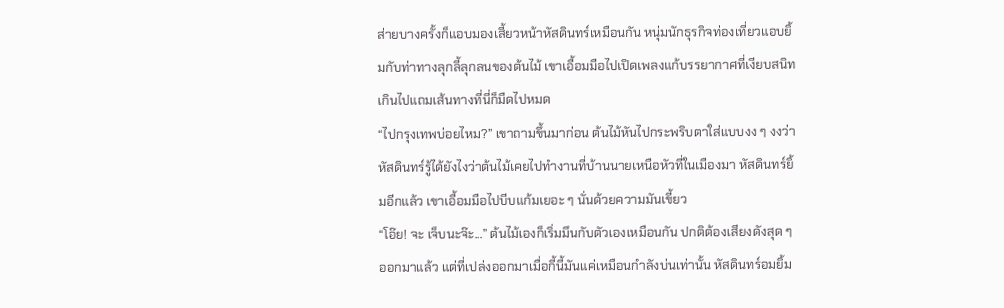ส่ายบางครั้งก็แอบมองเสี้ยวหน้าหัสดินทร์เหมือนกัน หนุ่มนักธุรกิจท่องเที่ยวแอบยิ้มกับท่าทางลุกลี้ลุกลนของต้นไม้ เขาเอื้อมมือไปเปิดเพลงแก้บรรยากาศที่เงียบสนิทเกินไปแถมเส้นทางที่นี่ก็มืดไปหมด
“ไปกรุงเทพบ่อยไหม?” เขาถามขึ้นมาก่อน ต้นไม้หันไปกระพริบตาใส่แบบงง ๆ งงว่าหัสดินทร์รู้ได้ยังไงว่าต้นไม้เคยไปทำงานที่บ้านนายเหนือหัวที่ในเมืองมา หัสดินทร์ยิ้มอีกแล้ว เขาเอื้อมมือไปบีบแก้มเยอะ ๆ นั่นด้วยความมันเขี้ยว
“โอ๊ย! จะ เจ็บนะจ๊ะ...” ต้นไม้เองก็เริ่มมึนกับตัวเองเหมือนกัน ปกติต้องเสียงดังสุด ๆ ออกมาแล้ว แต่ที่เปล่งออกมาเมื่อกี้นี้มันแค่เหมือนกำลังบ่นเท่านั้น หัสดินทร์อมยิ้ม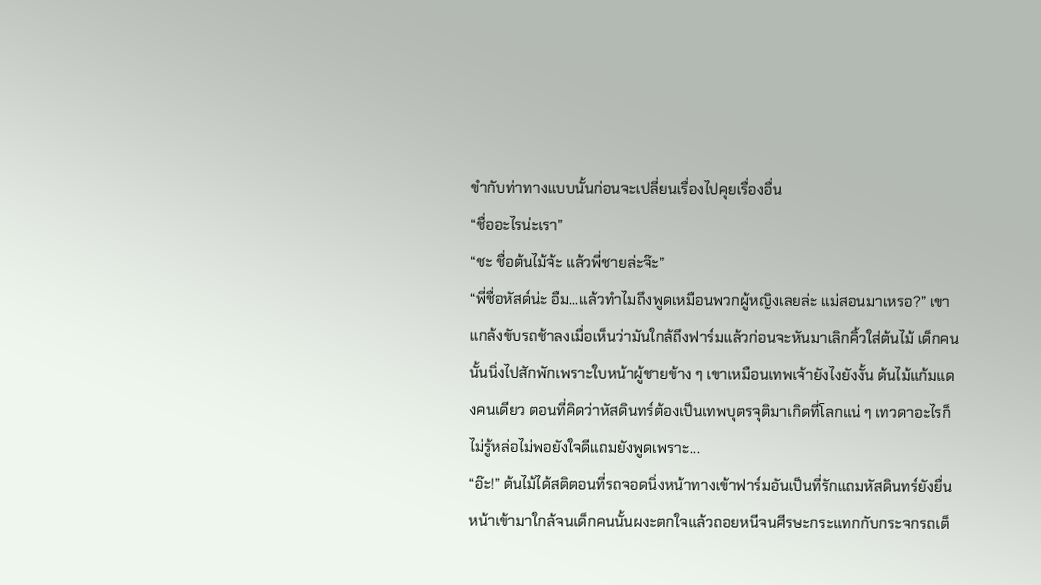ขำกับท่าทางแบบนั้นก่อนจะเปลี่ยนเรื่องไปคุยเรื่องอื่น
“ชื่ออะไรน่ะเรา”
“ชะ ชื่อต้นไม้จ้ะ แล้วพี่ชายล่ะจ๊ะ”
“พี่ชื่อหัสด์น่ะ อืม...แล้วทำไมถึงพูดเหมือนพวกผู้หญิงเลยล่ะ แม่สอนมาเหรอ?” เขาแกล้งขับรถช้าลงเมื่อเห็นว่ามันใกล้ถึงฟาร์มแล้วก่อนจะหันมาเลิกคิ้วใส่ต้นไม้ เด็กคนนั้นนิ่งไปสักพักเพราะใบหน้าผู้ชายข้าง ๆ เขาเหมือนเทพเจ้ายังไงยังงั้น ต้นไม้แก้มแดงคนเดียว ตอนที่คิดว่าหัสดินทร์ต้องเป็นเทพบุตรจุติมาเกิดที่โลกแน่ ๆ เทวดาอะไรก็ไม่รู้หล่อไม่พอยังใจดีแถมยังพูดเพราะ...
“อ๊ะ!” ต้นไม้ได้สติตอนที่รถจอดนิ่งหน้าทางเข้าฟาร์มอันเป็นที่รักแถมหัสดินทร์ยังยื่นหน้าเข้ามาใกล้จนเด็กคนนั้นผงะตกใจแล้วถอยหนีจนศีรษะกระแทกกับกระจกรถเต็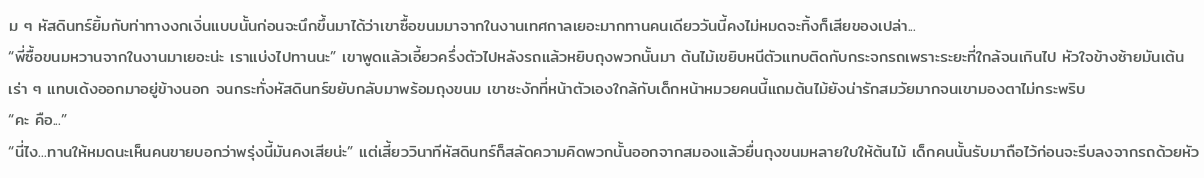ม ๆ หัสดินทร์ยิ้มกับท่าทางงกเงิ่นแบบนั้นก่อนจะนึกขึ้นมาได้ว่าเขาซื้อขนมมาจากในงานเทศกาลเยอะมากทานคนเดียววันนี้คงไม่หมดจะทิ้งก็เสียของเปล่า...
“พี่ซื้อขนมหวานจากในงานมาเยอะน่ะ เราแบ่งไปทานนะ” เขาพูดแล้วเอี้ยวครึ่งตัวไปหลังรถแล้วหยิบถุงพวกนั้นมา ต้นไม้เขยิบหนีตัวแทบติดกับกระจกรถเพราะระยะที่ใกล้จนเกินไป หัวใจข้างซ้ายมันเต้นเร่า ๆ แทบเด้งออกมาอยู่ข้างนอก จนกระทั่งหัสดินทร์ขยับกลับมาพร้อมถุงขนม เขาชะงักที่หน้าตัวเองใกล้กับเด็กหน้าหมวยคนนี้แถมต้นไม้ยังน่ารักสมวัยมากจนเขามองตาไม่กระพริบ
“คะ คือ...”
“นี่ไง...ทานให้หมดนะเห็นคนขายบอกว่าพรุ่งนี้มันคงเสียน่ะ” แต่เสี้ยววินาทีหัสดินทร์ก็สลัดความคิดพวกนั้นออกจากสมองแล้วยื่นถุงขนมหลายใบให้ต้นไม้ เด็กคนนั้นรับมาถือไว้ก่อนจะรีบลงจากรถด้วยหัว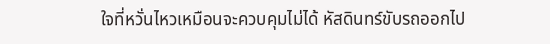ใจที่หวั่นไหวเหมือนจะควบคุมไม่ได้ หัสดินทร์ขับรถออกไป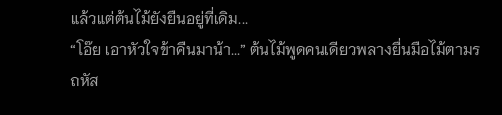แล้วแต่ต้นไม้ยังยืนอยู่ที่เดิม...
“โอ๊ย เอาหัวใจข้าคืนมาน้า...” ต้นไม้พูดคนเดียวพลางยื่นมือไม้ตามรถหัส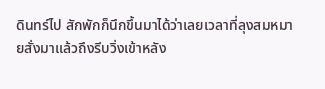ดินทร์ไป สักพักก็นึกขึ้นมาได้ว่าเลยเวลาที่ลุงสมหมายสั่งมาแล้วถึงรีบวิ่งเข้าหลัง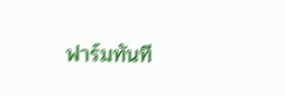ฟาร์มทันที